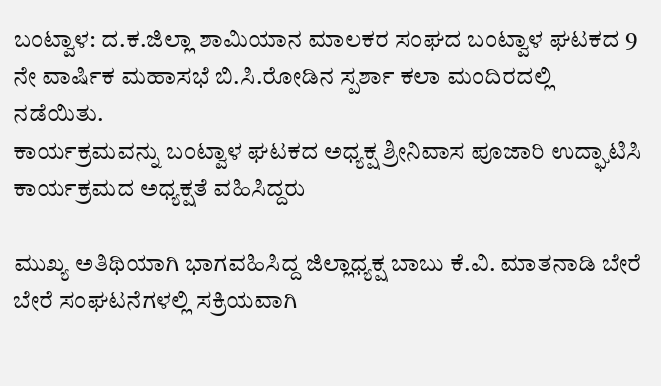ಬಂಟ್ವಾಳ: ದ.ಕ.ಜಿಲ್ಲಾ ಶಾಮಿಯಾನ ಮಾಲಕರ ಸಂಘದ ಬಂಟ್ವಾಳ ಘಟಕದ ‌9 ನೇ ವಾರ್ಷಿಕ ಮಹಾಸಭೆ ಬಿ.ಸಿ‌.ರೋಡಿನ ಸ್ಪರ್ಶಾ ಕಲಾ ಮಂದಿರದಲ್ಲಿ ನಡೆಯಿತು.
ಕಾರ್ಯಕ್ರಮವನ್ನು ಬಂಟ್ವಾಳ ಘಟಕದ ಅಧ್ಯಕ್ಷ ಶ್ರೀನಿವಾಸ ಪೂಜಾರಿ ಉದ್ಘಾಟಿಸಿ ಕಾರ್ಯಕ್ರಮದ‌ ಅಧ್ಯಕ್ಷತೆ ವಹಿಸಿದ್ದರು

ಮುಖ್ಯ ಅತಿಥಿಯಾಗಿ ಭಾಗವಹಿಸಿದ್ದ ಜಿಲ್ಲಾಧ್ಯಕ್ಷ ಬಾಬು ಕೆ.ವಿ. ಮಾತನಾಡಿ ಬೇರೆ ಬೇರೆ ಸಂಘಟನೆಗಳಲ್ಲಿ ಸಕ್ರಿಯವಾಗಿ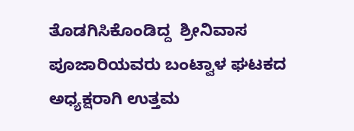ತೊಡಗಿಸಿಕೊಂಡಿದ್ದ  ಶ್ರೀನಿವಾಸ ಪೂಜಾರಿಯವರು ಬಂಟ್ವಾಳ ಘಟಕದ ಅಧ್ಯಕ್ಷರಾಗಿ ಉತ್ತಮ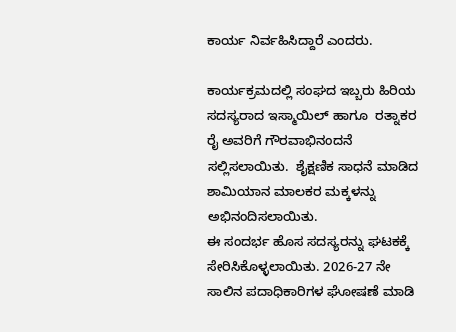ಕಾರ್ಯ ನಿರ್ವಹಿಸಿದ್ದಾರೆ ಎಂದರು.

ಕಾರ್ಯಕ್ರಮದಲ್ಲಿ ಸಂಘದ ಇಬ್ಬರು ಹಿರಿಯ ಸದಸ್ಯರಾದ ಇಸ್ಮಾಯಿಲ್ ಹಾಗೂ  ರತ್ನಾಕರ ರೈ ಅವರಿಗೆ ಗೌರವಾಭಿನಂದನೆ ಸಲ್ಲಿಸಲಾಯಿತು.  ಶೈಕ್ಷಣಿಕ ಸಾಧನೆ ಮಾಡಿದ ಶಾಮಿಯಾನ ಮಾಲಕರ ಮಕ್ಕಳನ್ನು ಅಭಿನಂದಿಸಲಾಯಿತು.
ಈ ಸಂದರ್ಭ ಹೊಸ ಸದಸ್ಯರನ್ನು ಘಟಕಕ್ಕೆ ಸೇರಿಸಿಕೊಳ್ಳಲಾಯಿತು. 2026-27 ನೇ ಸಾಲಿನ ಪದಾಧಿಕಾರಿಗಳ ಘೋಷಣೆ ಮಾಡಿ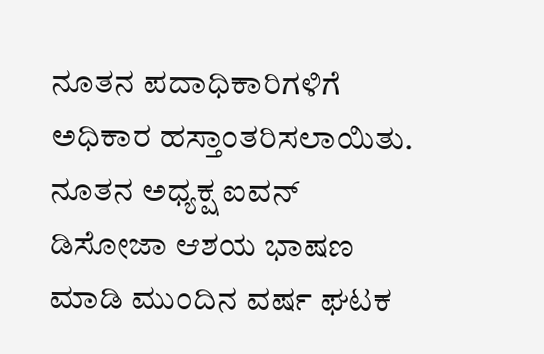ನೂತನ ಪದಾಧಿಕಾರಿಗಳಿಗೆ ಅಧಿಕಾರ ಹಸ್ತಾಂತರಿಸಲಾಯಿತು.
ನೂತನ ಅಧ್ಯಕ್ಷ ಐವನ್ ಡಿಸೋಜಾ ಆಶಯ ಭಾಷಣ ಮಾಡಿ ಮುಂದಿನ ವರ್ಷ ಘಟಕ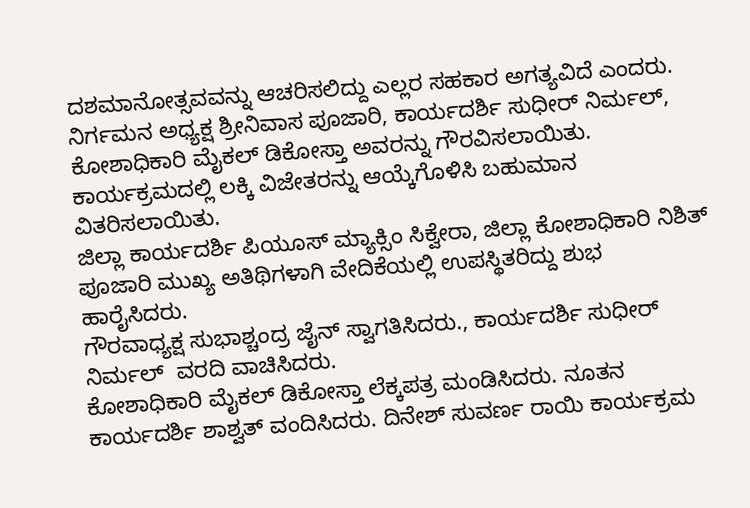ದಶಮಾನೋತ್ಸವವನ್ನು ಆಚರಿಸಲಿದ್ದು ಎಲ್ಲರ ಸಹಕಾರ ಅಗತ್ಯವಿದೆ ಎಂದರು.
ನಿರ್ಗಮನ ಅಧ್ಯಕ್ಷ ಶ್ರೀನಿವಾಸ ಪೂಜಾರಿ, ಕಾರ್ಯದರ್ಶಿ ಸುಧೀರ್ ನಿರ್ಮಲ್, ಕೋಶಾಧಿಕಾರಿ ಮೈಕಲ್ ಡಿಕೋಸ್ತಾ ಅವರನ್ನು ಗೌರವಿಸಲಾಯಿತು. ಕಾರ್ಯಕ್ರಮದಲ್ಲಿ ಲಕ್ಕಿ ವಿಜೇತರನ್ನು ಆಯ್ಕೆಗೊಳಿಸಿ ಬಹುಮಾನ ವಿತರಿಸಲಾಯಿತು.
ಜಿಲ್ಲಾ ಕಾರ್ಯದರ್ಶಿ ಪಿಯೂಸ್ ಮ್ಯಾಕ್ಸಿಂ ಸಿಕ್ವೇರಾ, ಜಿಲ್ಲಾ ಕೋಶಾಧಿಕಾರಿ ನಿಶಿತ್ ಪೂಜಾರಿ ಮುಖ್ಯ ಅತಿಥಿಗಳಾಗಿ ವೇದಿಕೆಯಲ್ಲಿ ಉಪಸ್ಥಿತರಿದ್ದು ಶುಭ ಹಾರೈಸಿದರು.
ಗೌರವಾಧ್ಯಕ್ಷ ಸುಭಾಶ್ಚಂದ್ರ ಜೈನ್ ಸ್ವಾಗತಿಸಿದರು., ಕಾರ್ಯದರ್ಶಿ ಸುಧೀರ್ ನಿರ್ಮಲ್  ವರದಿ ವಾಚಿಸಿದರು.
ಕೋಶಾಧಿಕಾರಿ ಮೈಕಲ್ ಡಿಕೋಸ್ತಾ ಲೆಕ್ಕಪತ್ರ ಮಂಡಿಸಿದರು. ನೂತನ ಕಾರ್ಯದರ್ಶಿ ಶಾಶ್ವತ್ ವಂದಿಸಿದರು. ದಿನೇಶ್ ಸುವರ್ಣ ರಾಯಿ ಕಾರ್ಯಕ್ರಮ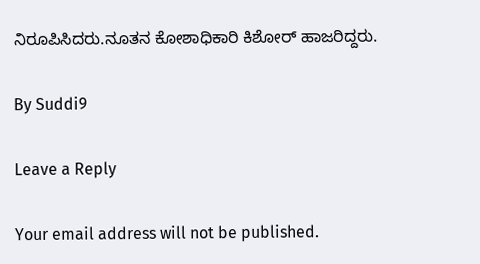ನಿರೂಪಿಸಿದರು.ನೂತನ ಕೋಶಾಧಿಕಾರಿ ಕಿಶೋರ್ ಹಾಜರಿದ್ದರು.

By Suddi9

Leave a Reply

Your email address will not be published.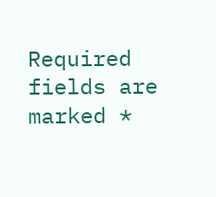Required fields are marked *